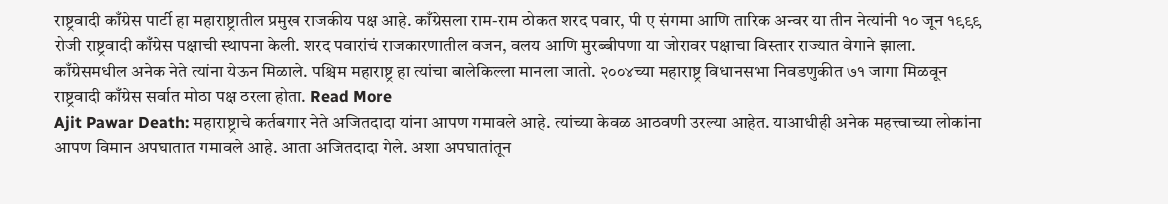राष्ट्रवादी काँग्रेस पार्टी हा महाराष्ट्रातील प्रमुख राजकीय पक्ष आहे. काँग्रेसला राम-राम ठोकत शरद पवार, पी ए संगमा आणि तारिक अन्वर या तीन नेत्यांनी १० जून १९९९ रोजी राष्ट्रवादी काँग्रेस पक्षाची स्थापना केली. शरद पवारांचं राजकारणातील वजन, वलय आणि मुरब्बीपणा या जोरावर पक्षाचा विस्तार राज्यात वेगाने झाला. काँग्रेसमधील अनेक नेते त्यांना येऊन मिळाले. पश्चिम महाराष्ट्र हा त्यांचा बालेकिल्ला मानला जातो. २००४च्या महाराष्ट्र विधानसभा निवडणुकीत ७१ जागा मिळवून राष्ट्रवादी काँग्रेस सर्वात मोठा पक्ष ठरला होता. Read More
Ajit Pawar Death: महाराष्ट्राचे कर्तबगार नेते अजितदादा यांना आपण गमावले आहे. त्यांच्या केवळ आठवणी उरल्या आहेत. याआधीही अनेक महत्त्वाच्या लोकांना आपण विमान अपघातात गमावले आहे. आता अजितदादा गेले. अशा अपघातांतून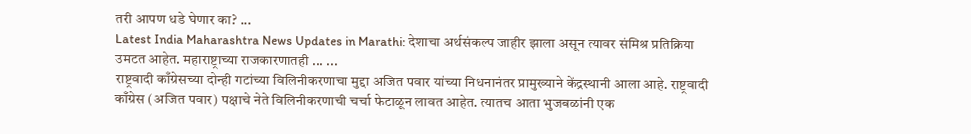तरी आपण धडे घेणार का? ...
Latest India Maharashtra News Updates in Marathi: देशाचा अर्थसंकल्प जाहीर झाला असून त्यावर संमिश्र प्रतिक्रिया उमटत आहेत. महाराष्ट्राच्या राजकारणातही ... ...
राष्ट्रवादी काँग्रेसच्या दोन्ही गटांच्या विलिनीकरणाचा मुद्दा अजित पवार यांच्या निधनानंतर प्रामुख्याने केंद्रस्थानी आला आहे. राष्ट्रवादी काँग्रेस (अजित पवार) पक्षाचे नेते विलिनीकरणाची चर्चा फेटाळून लावत आहेत. त्यातच आता भुजबळांनी एक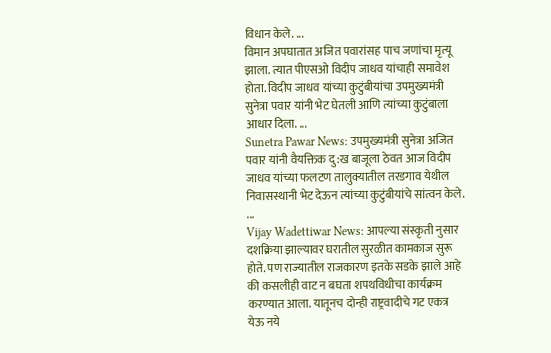विधान केले. ...
विमान अपघातात अजित पवारांसह पाच जणांचा मृत्यू झाला. त्यात पीएसओ विदीप जाधव यांचाही समावेश होता. विदीप जाधव यांच्या कुटुंबीयांचा उपमुख्यमंत्री सुनेत्रा पवार यांनी भेट घेतली आणि त्यांच्या कुटुंबाला आधार दिला. ...
Sunetra Pawar News: उपमुख्यमंत्री सुनेत्रा अजित पवार यांनी वैयक्तिक दु:ख बाजूला ठेवत आज विदीप जाधव यांच्या फलटण तालुक्यातील तरडगाव येथील निवासस्थानी भेट देऊन त्यांच्या कुटुंबीयांचे सांत्वन केले. ...
Vijay Wadettiwar News: आपल्या संस्कृती नुसार दशक्रिया झाल्यावर घरातील सुरळीत कामकाज सुरू होते. पण राज्यातील राजकारण इतके सडके झाले आहे की कसलीही वाट न बघता शपथविधीचा कार्यक्रम करण्यात आला. यातूनच दोन्ही राष्ट्रवादीचे गट एकत्र येऊ नये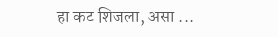हा कट शिजला, असा ...